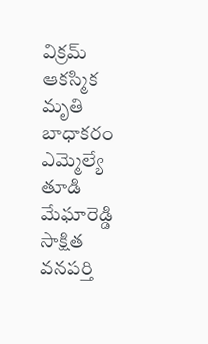విక్రమ్ ఆకస్మిక మృతి బాధాకరం
ఎమ్మెల్యే తూడి మేఘారెడ్డి
సాక్షిత వనపర్తి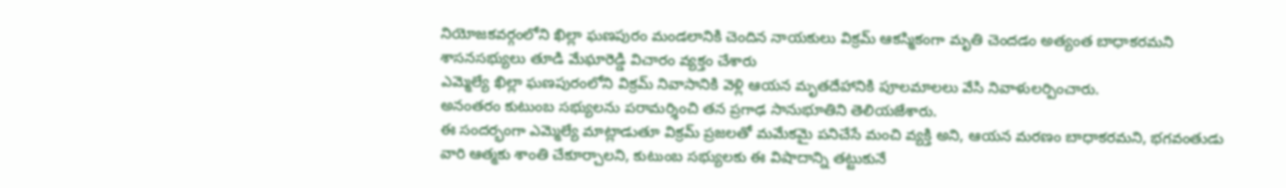నియోజకవర్గంలోని ఖిల్లా ఘణపురం మండలానికి చెందిన నాయకులు విక్రమ్ ఆకస్మికంగా మృతి చెందడం అత్యంత బాధాకరమని శాసనసభ్యులు తూడి మేఘారెడ్డి విచారం వ్యక్తం చేశారు
ఎమ్మెల్యే ఖిల్లా ఘణపురంలోని విక్రమ్ నివాసానికి వెళ్లి ఆయన మృతదేహానికి పూలమాలలు వేసి నివాళులర్పించారు.
అనంతరం కుటుంబ సభ్యులను పరామర్శించి తన ప్రగాఢ సానుభూతిని తెలియజేశారు.
ఈ సందర్భంగా ఎమ్మెల్యే మాట్లాడుతూ విక్రమ్ ప్రజలతో మమేకమై పనిచేసే మంచి వ్యక్తి అని, ఆయన మరణం బాధాకరమని, భగవంతుడు వారి ఆత్మకు శాంతి చేకూర్చాలని, కుటుంబ సభ్యులకు ఈ విషాదాన్ని తట్టుకునే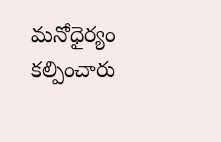మనోధైర్యం కల్పించారు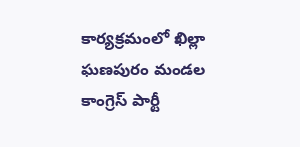కార్యక్రమంలో ఖిల్లా ఘణపురం మండల కాంగ్రెస్ పార్టీ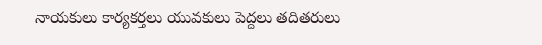నాయకులు కార్యకర్తలు యువకులు పెద్దలు తదితరులు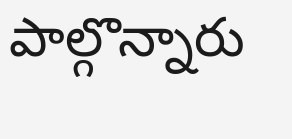పాల్గొన్నారు